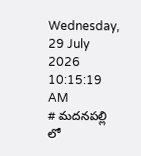Wednesday, 29 July 2026 10:15:19 AM
# మదనపల్లి లో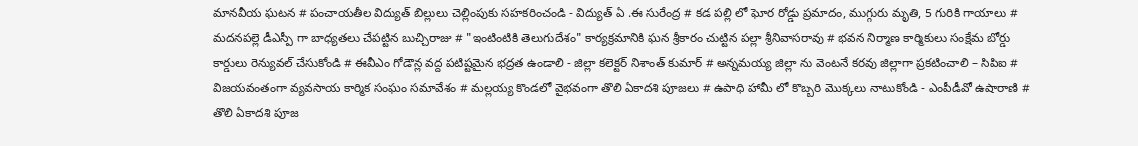మానవీయ ఘటన # పంచాయతీల విద్యుత్ బిల్లులు చెల్లింపుకు సహకరించండి - విద్యుత్ ఏ .ఈ సురేంద్ర # కడ పల్లి లో ఘోర రోడ్డు ప్రమాదం, ముగ్గురు మృతి, 5 గురికి గాయాలు # మదనపల్లె డీఎస్పీ గా బాధ్యతలు చేపట్టిన బుచ్చిరాజు # "ఇంటింటికి తెలుగుదేశం" కార్యక్రమానికి ఘన శ్రీకారం చుట్టిన పల్లా శ్రీనివాసరావు # భవన నిర్మాణ కార్మికులు సంక్షేమ బోర్డు కార్డులు రెన్యువల్ చేసుకోండి # ఈవీఎం గోడౌన్ల వద్ద పటిష్టమైన భద్రత ఉండాలి - జిల్లా కలెక్టర్ నిశాంత్ కుమార్ # అన్నమయ్య జిల్లా ను వెంటనే కరవు జిల్లాగా ప్రకటించాలి – సిపిఐ # విజయవంతంగా వ్యవసాయ కార్మిక సంఘం సమావేశం # మల్లయ్య కొండలో వైభవంగా తొలి ఏకాదశి పూజలు # ఉపాధి హామీ లో కొబ్బరి మొక్కలు నాటుకోండి - ఎంపీడీవో ఉషారాణి # తొలి ఏకాదశి పూజ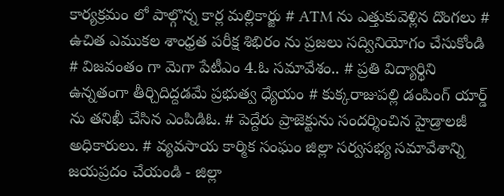కార్యక్రమం లో పాల్గొన్న కార్ల మల్లికార్జు # ATM ను ఎత్తుకువెళ్లిన దొంగలు # ఉచిత ఎముకల శాంధ్రత పరీక్ష శిభిరం ను ప్రజలు సద్వినియోగం చేసుకోండి # విజవంతం గా మెగా పేటీఎం 4.ఓ సమావేశం.. # ప్రతి విద్యార్థిని ఉన్నతంగా తీర్చిదిద్దడమే ప్రభుత్వ ధ్యేయం # కుక్కరాజుపల్లి డంపింగ్ యార్డ్ ను తనిఖీ చేసిన ఎంపిడిఓ. # పెద్దేరు ప్రాజెక్టును సందర్శించిన హైడ్రాలజీ అధికారులు. # వ్యవసాయ కార్మిక సంఘం జిల్లా సర్వసభ్య సమావేశాన్ని జయప్రదం చేయండి - జిల్లా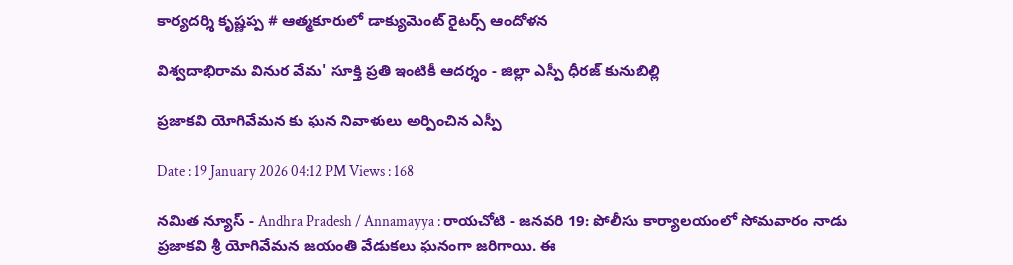కార్యదర్శి కృష్ణప్ప # ఆత్మకూరులో డాక్యుమెంట్ రైటర్స్ ఆందోళన

విశ్వదాభిరామ వినుర వేమ' సూక్తి ప్రతి ఇంటికీ ఆదర్శం - జిల్లా ఎస్పీ ధీరజ్ కునుబిల్లి

ప్రజాకవి యోగివేమన కు ఘన నివాళులు అర్పించిన ఎస్పీ

Date : 19 January 2026 04:12 PM Views : 168

నమిత న్యూస్ - Andhra Pradesh / Annamayya : రాయచోటి - జనవరి 19: పోలీసు కార్యాలయంలో సోమవారం నాడు ప్రజాకవి శ్రీ యోగివేమన జయంతి వేడుకలు ఘనంగా జరిగాయి. ఈ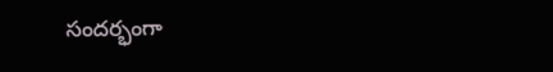సందర్భంగా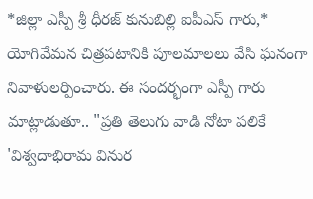*జిల్లా ఎస్పీ శ్రీ ధీరజ్ కునుబిల్లి ఐపీఎస్ గారు,* యోగివేమన చిత్రపటానికి పూలమాలలు వేసి ఘనంగా నివాళులర్పించారు. ఈ సందర్భంగా ఎస్పీ గారు మాట్లాడుతూ.. "ప్రతి తెలుగు వాడి నోటా పలికే 'విశ్వదాభిరామ వినుర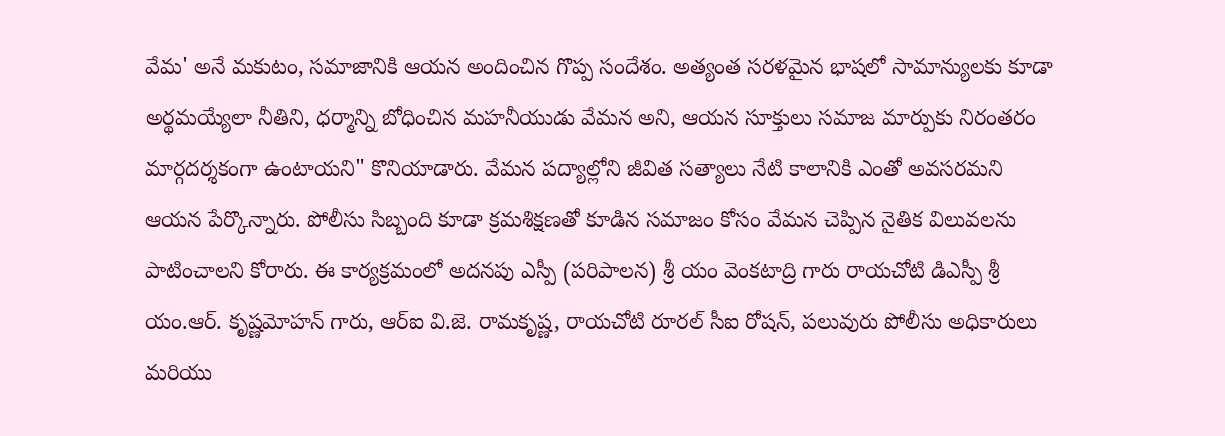వేమ' అనే మకుటం, సమాజానికి ఆయన అందించిన గొప్ప సందేశం. అత్యంత సరళమైన భాషలో సామాన్యులకు కూడా అర్థమయ్యేలా నీతిని, ధర్మాన్ని బోధించిన మహనీయుడు వేమన అని, ఆయన సూక్తులు సమాజ మార్పుకు నిరంతరం మార్గదర్శకంగా ఉంటాయని" కొనియాడారు. వేమన పద్యాల్లోని జీవిత సత్యాలు నేటి కాలానికి ఎంతో అవసరమని ఆయన పేర్కొన్నారు. పోలీసు సిబ్బంది కూడా క్రమశిక్షణతో కూడిన సమాజం కోసం వేమన చెప్పిన నైతిక విలువలను పాటించాలని కోరారు. ఈ కార్యక్రమంలో అదనపు ఎస్పీ (పరిపాలన) శ్రీ యం వెంకటాద్రి గారు రాయచోటి డిఎస్పీ శ్రీ యం.ఆర్. కృష్ణమోహన్ గారు, ఆర్ఐ వి.జె. రామకృష్ణ, రాయచోటి రూరల్ సీఐ రోషన్, పలువురు పోలీసు అధికారులు మరియు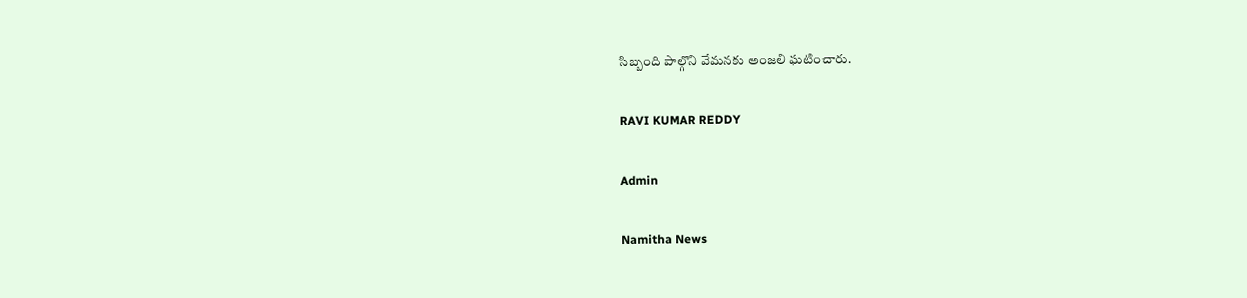సిబ్బంది పాల్గొని వేమనకు అంజలి ఘటించారు.

RAVI KUMAR REDDY

Admin

Namitha News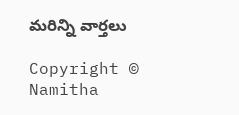మరిన్ని వార్తలు

Copyright © Namitha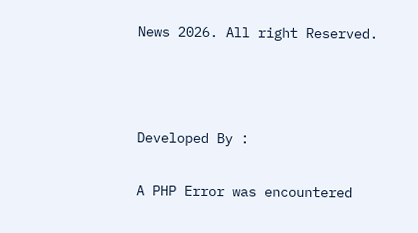News 2026. All right Reserved.



Developed By :

A PHP Error was encountered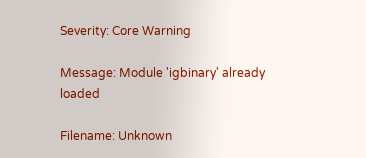Severity: Core Warning

Message: Module 'igbinary' already loaded

Filename: Unknown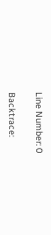Line Number: 0

Backtrace: